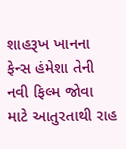શાહરૂખ ખાનના ફેન્સ હંમેશા તેની નવી ફિલ્મ જોવા માટે આતુરતાથી રાહ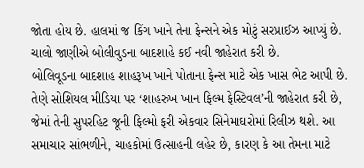જોતા હોય છે. હાલમાં જ કિંગ ખાને તેના ફેન્સને એક મોટું સરપ્રાઈઝ આપ્યું છે. ચાલો જાણીએ બોલીવુડના બાદશાહે કઈ નવી જાહેરાત કરી છે.
બોલિવૂડના બાદશાહ શાહરૂખ ખાને પોતાના ફેન્સ માટે એક ખાસ ભેટ આપી છે. તેણે સોશિયલ મીડિયા પર ‘શાહરુખ ખાન ફિલ્મ ફેસ્ટિવલ’ની જાહેરાત કરી છે, જેમાં તેની સુપરહિટ જૂની ફિલ્મો ફરી એકવાર સિનેમાઘરોમાં રિલીઝ થશે. આ સમાચાર સાંભળીને, ચાહકોમાં ઉત્સાહની લહેર છે, કારણ કે આ તેમના માટે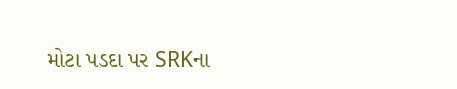મોટા પડદા પર SRKના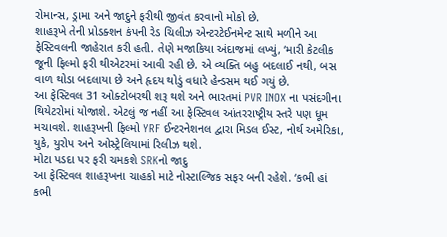રોમાન્સ, ડ્રામા અને જાદુને ફરીથી જીવંત કરવાનો મોકો છે.
શાહરૂખે તેની પ્રોડક્શન કંપની રેડ ચિલીઝ એન્ટરટેઈનમેન્ટ સાથે મળીને આ ફેસ્ટિવલની જાહેરાત કરી હતી. તેણે મજાકિયા અંદાજમાં લખ્યું, ‘મારી કેટલીક જૂની ફિલ્મો ફરી થીએટરમાં આવી રહી છે. એ વ્યક્તિ બહુ બદલાઈ નથી, બસ વાળ થોડા બદલાયા છે અને હૃદય થોડું વધારે હેન્ડસમ થઈ ગયું છે.
આ ફેસ્ટિવલ 31 ઓક્ટોબરથી શરૂ થશે અને ભારતમાં PVR INOX ના પસંદગીના થિયેટરોમાં યોજાશે. એટલું જ નહીં આ ફેસ્ટિવલ આંતરરાષ્ટ્રીય સ્તરે પણ ધૂમ મચાવશે. શાહરૂખની ફિલ્મો YRF ઈન્ટરનેશનલ દ્વારા મિડલ ઈસ્ટ, નોર્થ અમેરિકા, યુકે, યુરોપ અને ઓસ્ટ્રેલિયામાં રિલીઝ થશે.
મોટા પડદા પર ફરી ચમકશે SRKનો જાદુ
આ ફેસ્ટિવલ શાહરૂખના ચાહકો માટે નોસ્ટાલ્જિક સફર બની રહેશે. ‘કભી હાં કભી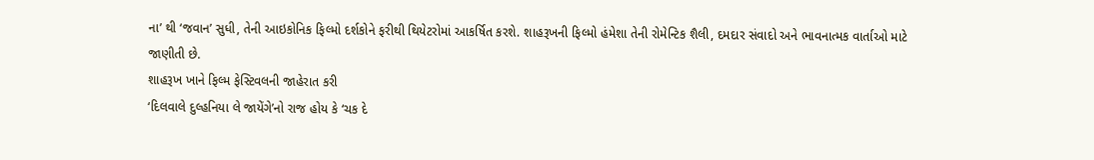ના’ થી ‘જવાન’ સુધી, તેની આઇકોનિક ફિલ્મો દર્શકોને ફરીથી થિયેટરોમાં આકર્ષિત કરશે. શાહરૂખની ફિલ્મો હંમેશા તેની રોમેન્ટિક શૈલી, દમદાર સંવાદો અને ભાવનાત્મક વાર્તાઓ માટે જાણીતી છે.
શાહરૂખ ખાને ફિલ્મ ફેસ્ટિવલની જાહેરાત કરી
‘દિલવાલે દુલ્હનિયા લે જાયેંગે’નો રાજ હોય કે ‘ચક દે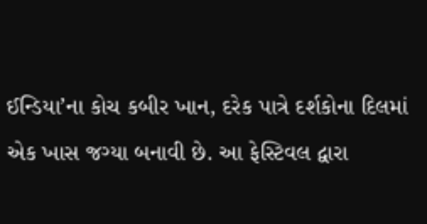ઈન્ડિયા’ના કોચ કબીર ખાન, દરેક પાત્રે દર્શકોના દિલમાં એક ખાસ જગ્યા બનાવી છે. આ ફેસ્ટિવલ દ્વારા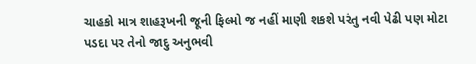ચાહકો માત્ર શાહરૂખની જૂની ફિલ્મો જ નહીં માણી શકશે પરંતુ નવી પેઢી પણ મોટા પડદા પર તેનો જાદુ અનુભવી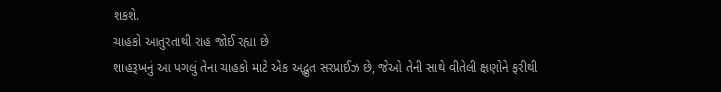શકશે.
ચાહકો આતુરતાથી રાહ જોઈ રહ્યા છે
શાહરૂખનું આ પગલું તેના ચાહકો માટે એક અદ્ભુત સરપ્રાઈઝ છે, જેઓ તેની સાથે વીતેલી ક્ષણોને ફરીથી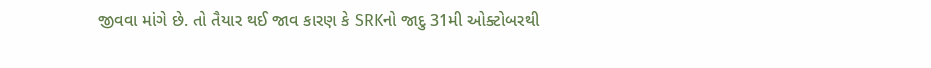જીવવા માંગે છે. તો તૈયાર થઈ જાવ કારણ કે SRKનો જાદુ 31મી ઓક્ટોબરથી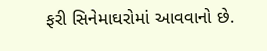ફરી સિનેમાઘરોમાં આવવાનો છે.